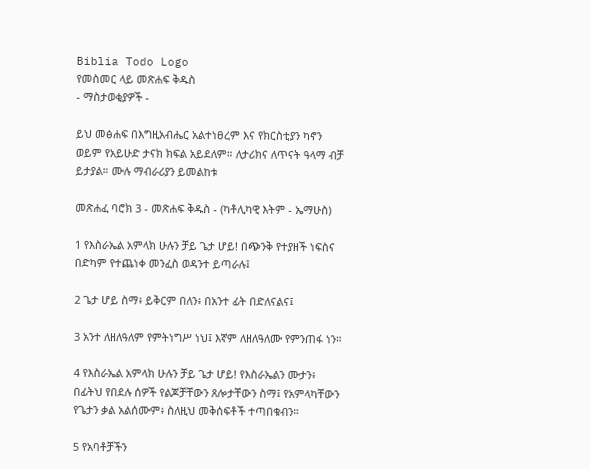Biblia Todo Logo
የመስመር ላይ መጽሐፍ ቅዱስ
- ማስታወቂያዎች -

ይህ መፅሐፍ በእግዚአብሔር አልተነፀረም እና የክርስቲያን ካኖን ወይም የአይሁድ ታናክ ክፍል አይደለም። ለታሪክና ለጥናት ዓላማ ብቻ ይታያል። ሙሉ ማብራሪያን ይመልከቱ

መጽሐፈ ባሮክ 3 - መጽሐፍ ቅዱስ - (ካቶሊካዊ እትም - ኤማሁስ)

1 የእስራኤል አምላክ ሁሉን ቻይ ጌታ ሆይ! በጭንቅ የተያዘች ነፍስና በድካም የተጨነቀ መንፈስ ወዳንተ ይጣራሉ፤

2 ጌታ ሆይ ስማ፥ ይቅርም በለን፥ በአንተ ፊት በድለናልና፤

3 አንተ ለዘለዓለም የምትነግሥ ነህ፤ እኛም ለዘለዓለሙ የምንጠፋ ነን።

4 የእስራኤል አምላክ ሁሉን ቻይ ጌታ ሆይ! የእስራኤልን ሙታን፥ በፊትህ የበደሉ ሰዎች የልጆቻቸውን ጸሎታቸውን ስማ፤ የአምላካቸውን የጌታን ቃል አልሰሙም፥ ስለዚህ መቅሰፍቶች ተጣበቁብን።

5 የአባቶቻችን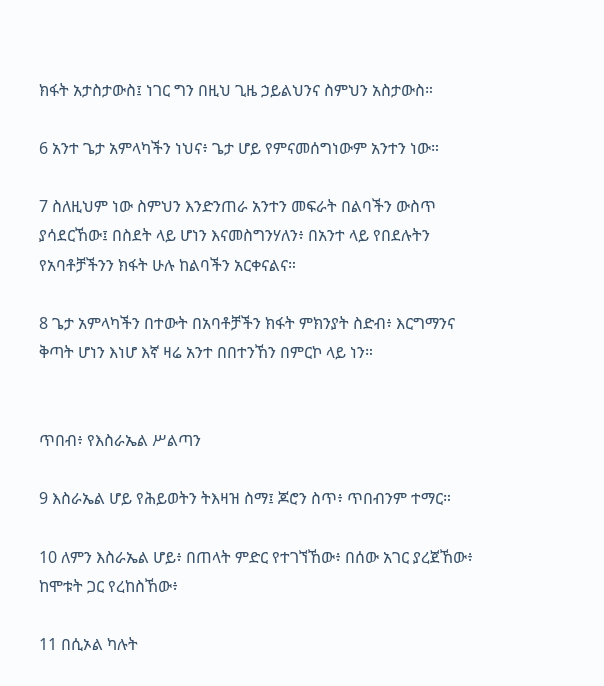ክፋት አታስታውስ፤ ነገር ግን በዚህ ጊዜ ኃይልህንና ስምህን አስታውስ።

6 አንተ ጌታ አምላካችን ነህና፥ ጌታ ሆይ የምናመሰግነውም አንተን ነው።

7 ስለዚህም ነው ስምህን እንድንጠራ አንተን መፍራት በልባችን ውስጥ ያሳደርኸው፤ በስደት ላይ ሆነን እናመስግንሃለን፥ በአንተ ላይ የበደሉትን የአባቶቻችንን ክፋት ሁሉ ከልባችን አርቀናልና።

8 ጌታ አምላካችን በተውት በአባቶቻችን ክፋት ምክንያት ስድብ፥ እርግማንና ቅጣት ሆነን እነሆ እኛ ዛሬ አንተ በበተንኸን በምርኮ ላይ ነን።


ጥበብ፥ የእስራኤል ሥልጣን

9 እስራኤል ሆይ የሕይወትን ትእዛዝ ስማ፤ ጆሮን ስጥ፥ ጥበብንም ተማር።

10 ለምን እስራኤል ሆይ፥ በጠላት ምድር የተገኘኸው፥ በሰው አገር ያረጀኸው፥ ከሞቱት ጋር የረከስኸው፥

11 በሲኦል ካሉት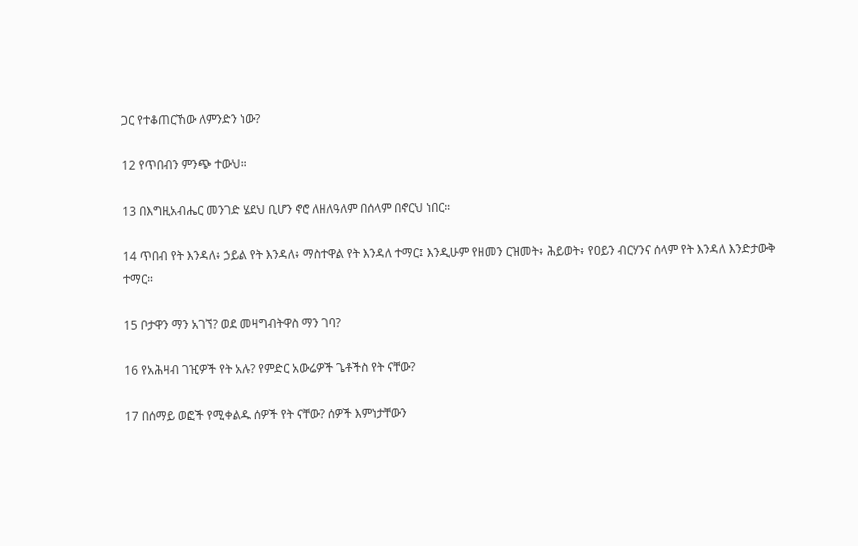ጋር የተቆጠርኸው ለምንድን ነው?

12 የጥበብን ምንጭ ተውህ።

13 በእግዚአብሔር መንገድ ሄደህ ቢሆን ኖሮ ለዘለዓለም በሰላም በኖርህ ነበር።

14 ጥበብ የት እንዳለ፥ ኃይል የት እንዳለ፥ ማስተዋል የት እንዳለ ተማር፤ እንዲሁም የዘመን ርዝመት፥ ሕይወት፥ የዐይን ብርሃንና ሰላም የት እንዳለ እንድታውቅ ተማር።

15 ቦታዋን ማን አገኘ? ወደ መዛግብትዋስ ማን ገባ?

16 የአሕዛብ ገዢዎች የት አሉ? የምድር አውሬዎች ጌቶችስ የት ናቸው?

17 በሰማይ ወፎች የሚቀልዱ ሰዎች የት ናቸው? ሰዎች እምነታቸውን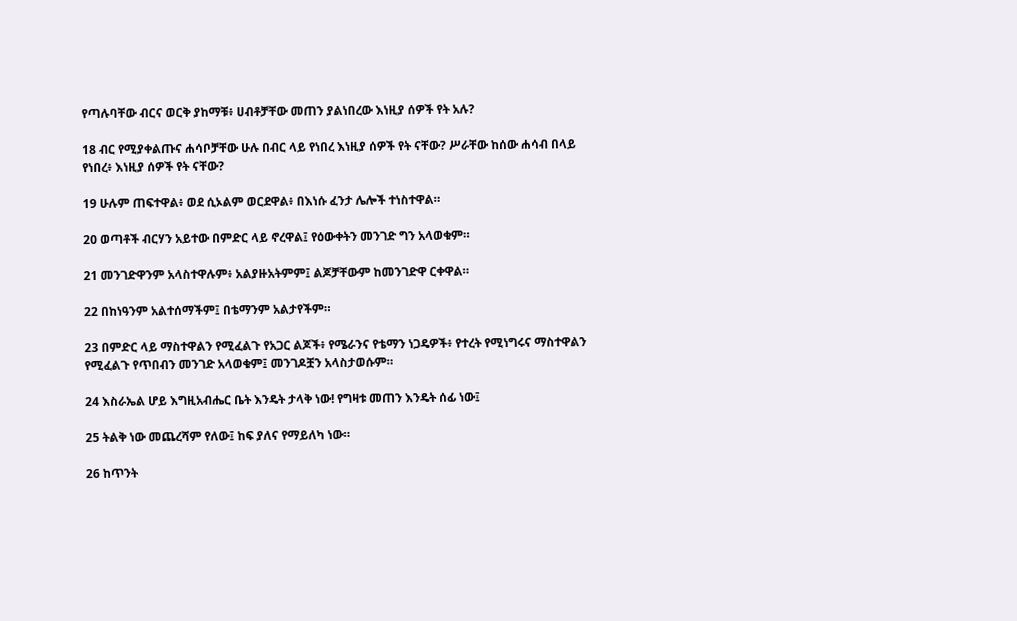የጣሉባቸው ብርና ወርቅ ያከማቹ፥ ሀብቶቻቸው መጠን ያልነበረው እነዚያ ሰዎች የት አሉ?

18 ብር የሚያቀልጡና ሐሳቦቻቸው ሁሉ በብር ላይ የነበረ እነዚያ ሰዎች የት ናቸው? ሥራቸው ከሰው ሐሳብ በላይ የነበረ፥ እነዚያ ሰዎች የት ናቸው?

19 ሁሉም ጠፍተዋል፥ ወደ ሲኦልም ወርደዋል፥ በእነሱ ፈንታ ሌሎች ተነስተዋል።

20 ወጣቶች ብርሃን አይተው በምድር ላይ ኖረዋል፤ የዕውቀትን መንገድ ግን አላወቁም።

21 መንገድዋንም አላስተዋሉም፥ አልያዙአትምም፤ ልጆቻቸውም ከመንገድዋ ርቀዋል።

22 በከነዓንም አልተሰማችም፤ በቴማንም አልታየችም።

23 በምድር ላይ ማስተዋልን የሚፈልጉ የአጋር ልጆች፥ የሜራንና የቴማን ነጋዴዎች፥ የተረት የሚነግሩና ማስተዋልን የሚፈልጉ የጥበብን መንገድ አላወቁም፤ መንገዶቿን አላስታወሱም።

24 እስራኤል ሆይ እግዚአብሔር ቤት እንዴት ታላቅ ነው! የግዛቱ መጠን እንዴት ሰፊ ነው፤

25 ትልቅ ነው መጨረሻም የለው፤ ከፍ ያለና የማይለካ ነው።

26 ከጥንት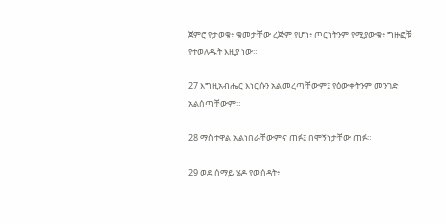ጀምሮ የታወቁ፥ ቁመታቸው ረጅም የሆነ፥ ጦርነትንም የሚያውቁ፥ ግዙፎቹ የተወለዱት እዚያ ነው።

27 እግዚአብሔር እነርሱን አልመረጣቸውም፤ የዕውቀትንም መንገድ አልሰጣቸውም።

28 ማስተዋል አልነበራቸውምና ጠፉ፤ በሞኝነታቸው ጠፉ።

29 ወደ ሰማይ ሄዶ የወሰዳት፥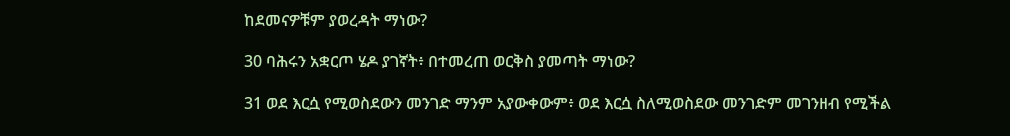ከደመናዎቹም ያወረዳት ማነው?

30 ባሕሩን አቋርጦ ሄዶ ያገኛት፥ በተመረጠ ወርቅስ ያመጣት ማነው?

31 ወደ እርሷ የሚወስደውን መንገድ ማንም አያውቀውም፥ ወደ እርሷ ስለሚወስደው መንገድም መገንዘብ የሚችል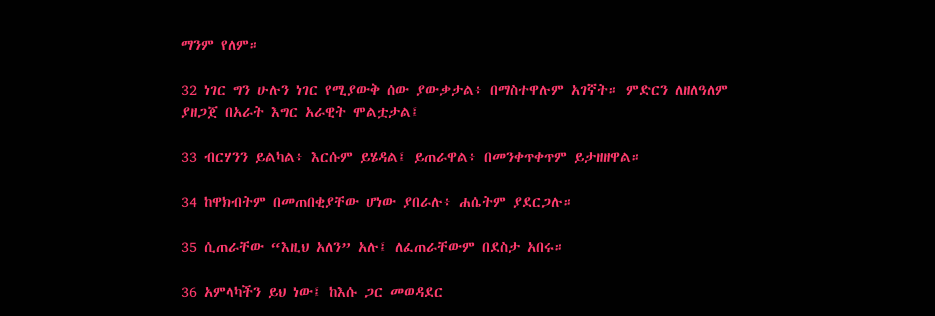ማንም የለም።

32 ነገር ግን ሁሉን ነገር የሚያውቅ ሰው ያውቃታል፥ በማስተዋሉም አገኛት። ምድርን ለዘለዓለም ያዘጋጀ በአራት እግር አራዊት ሞልቷታል፤

33 ብርሃንን ይልካል፥ እርሱም ይሄዳል፤ ይጠራዋል፥ በመንቀጥቀጥም ይታዘዘዋል።

34 ከዋክብትም በመጠበቂያቸው ሆነው ያበራሉ፥ ሐሴትም ያደርጋሉ።

35 ሲጠራቸው “እዚህ አለን” አሉ፤ ለፈጠራቸውም በደስታ አበሩ።

36 አምላካችን ይህ ነው፤ ከእሱ ጋር መወዳደር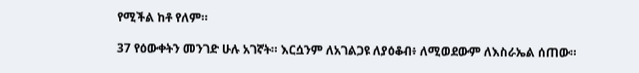የሚችል ከቶ የለም።

37 የዕውቀትን መንገድ ሁሉ አገኛት። እርሷንም ለአገልጋዩ ለያዕቆብ፥ ለሚወደውም ለእስራኤል ሰጠው።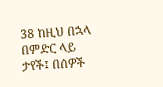38 ከዚህ በኋላ በምድር ላይ ታየች፤ በሰዎች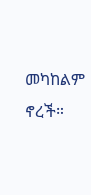መካከልም ኖረች።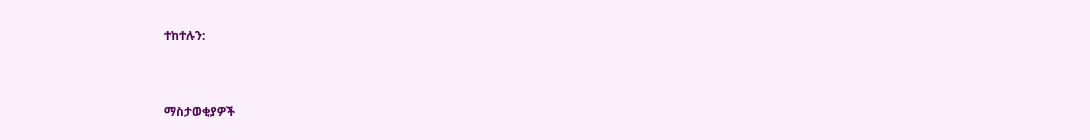ተከተሉን:



ማስታወቂያዎች